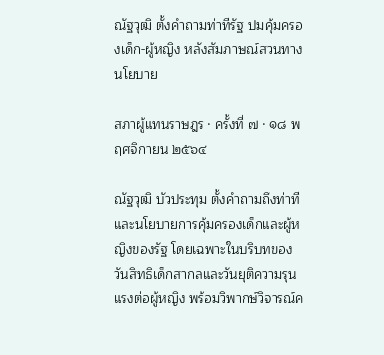ณัฐวุฒิ ตั้งคำถามท่าทีรัฐ ปมคุ้มครองเด็ก-ผู้หญิง หลังสัมภาษณ์สวนทางนโยบาย

สภาผู้แทนราษฎร · ครั้งที่ ๗ · ๑๘ พฤศจิกายน ๒๕๖๔

ณัฐวุฒิ บัวประทุม ตั้งคำถามถึงท่าทีและนโยบายการคุ้มครองเด็กและผู้หญิงของรัฐ โดยเฉพาะในบริบทของวันสิทธิเด็กสากลและวันยุติความรุนแรงต่อผู้หญิง พร้อมวิพากษ์วิจารณ์ค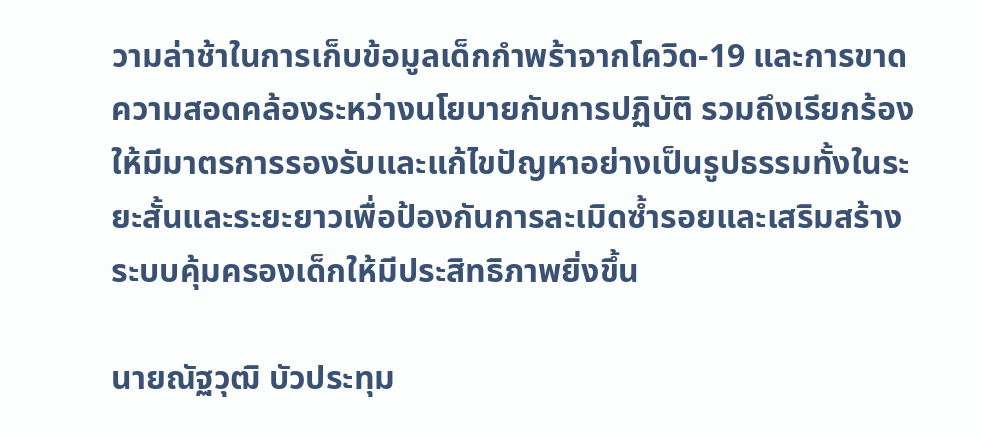วามล่าช้าในการเก็บข้อมูลเด็กกำพร้าจากโควิด-19 และการขาดความสอดคล้องระหว่างนโยบายกับการปฏิบัติ รวมถึงเรียกร้องให้มีมาตรการรองรับและแก้ไขปัญหาอย่างเป็นรูปธรรมทั้งในระยะสั้นและระยะยาวเพื่อป้องกันการละเมิดซ้ำรอยและเสริมสร้างระบบคุ้มครองเด็กให้มีประสิทธิภาพยิ่งขึ้น

นายณัฐวุฒิ บัวประทุม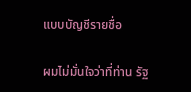แบบบัญชีรายชื่อ

ผมไม่มั่นใจว่าที่ท่าน รัฐ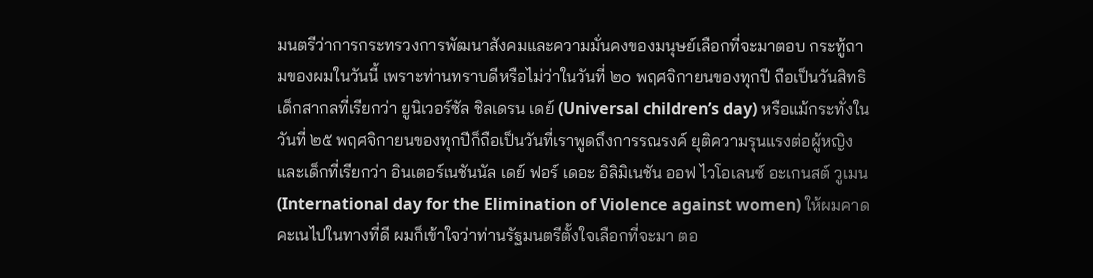มนตรีว่าการกระทรวงการพัฒนาสังคมและความมั่นคงของมนุษย์เลือกที่จะมาตอบ กระทู้ถามของผมในวันนี้ เพราะท่านทราบดีหรือไม่ว่าในวันที่ ๒๐ พฤศจิกายนของทุกปี ถือเป็นวันสิทธิเด็กสากลที่เรียกว่า ยูนิเวอร์ซัล ชิลเดรน เดย์ (Universal children’s day) หรือแม้กระทั่งในวันที่ ๒๕ พฤศจิกายนของทุกปีก็ถือเป็นวันที่เราพูดถึงการรณรงค์ ยุติความรุนแรงต่อผู้หญิงและเด็กที่เรียกว่า อินเตอร์เนชันนัล เดย์ ฟอร์ เดอะ อิลิมิเนชัน ออฟ ไวโอเลนซ์ อะเกนสต์ วูเมน (International day for the Elimination of Violence against women) ให้ผมคาดคะเนไปในทางที่ดี ผมก็เข้าใจว่าท่านรัฐมนตรีตั้งใจเลือกที่จะมา ตอ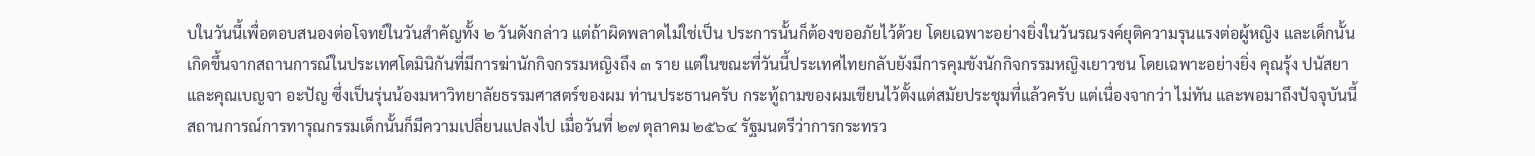บในวันนี้เพื่อตอบสนองต่อโจทย์ในวันสำคัญทั้ง ๒ วันดังกล่าว แต่ถ้าผิดพลาดไม่ใช่เป็น ประการนั้นก็ต้องขออภัยไว้ด้วย โดยเฉพาะอย่างยิ่งในวันรณรงค์ยุติความรุนแรงต่อผู้หญิง และเด็กนั้นเกิดขึ้นจากสถานการณ์ในประเทศโดมินิกันที่มีการฆ่านักกิจกรรมหญิงถึง ๓ ราย แต่ในขณะที่วันนี้ประเทศไทยกลับยังมีการคุมขังนักกิจกรรมหญิงเยาวชน โดยเฉพาะอย่างยิ่ง คุณรุ้ง ปนัสยา และคุณเบญจา อะปัญ ซึ่งเป็นรุ่นน้องมหาวิทยาลัยธรรมศาสตร์ของผม ท่านประธานครับ กระทู้ถามของผมเขียนไว้ตั้งแต่สมัยประชุมที่แล้วครับ แต่เนื่องจากว่า ไม่ทัน และพอมาถึงปัจจุบันนี้สถานการณ์การทารุณกรรมเด็กนั้นก็มีความเปลี่ยนแปลงไป เมื่อวันที่ ๒๗ ตุลาคม ๒๕๖๔ รัฐมนตรีว่าการกระทรว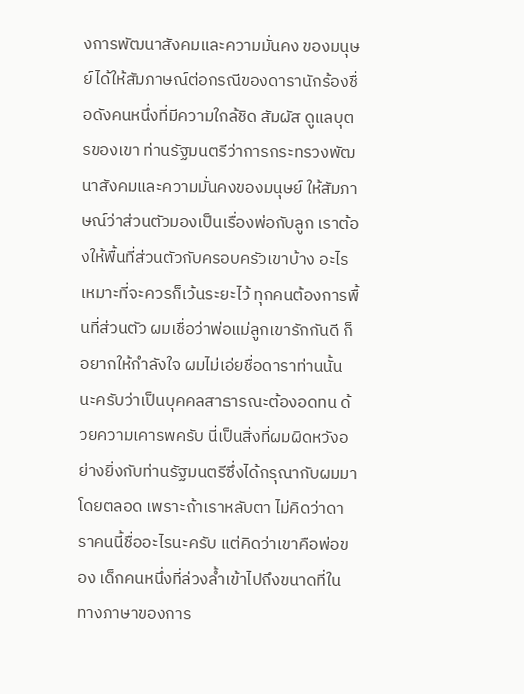งการพัฒนาสังคมและความมั่นคง ของมนุษย์ได้ให้สัมภาษณ์ต่อกรณีของดารานักร้องชื่อดังคนหนึ่งที่มีความใกล้ชิด สัมผัส ดูแลบุตรของเขา ท่านรัฐมนตรีว่าการกระทรวงพัฒนาสังคมและความมั่นคงของมนุษย์ ให้สัมภาษณ์ว่าส่วนตัวมองเป็นเรื่องพ่อกับลูก เราต้องให้พื้นที่ส่วนตัวกับครอบครัวเขาบ้าง อะไรเหมาะที่จะควรก็เว้นระยะไว้ ทุกคนต้องการพื้นที่ส่วนตัว ผมเชื่อว่าพ่อแม่ลูกเขารักกันดี ก็อยากให้กำลังใจ ผมไม่เอ่ยชื่อดาราท่านนั้นนะครับว่าเป็นบุคคลสาธารณะต้องอดทน ด้วยความเคารพครับ นี่เป็นสิ่งที่ผมผิดหวังอย่างยิ่งกับท่านรัฐมนตรีซึ่งได้กรุณากับผมมา โดยตลอด เพราะถ้าเราหลับตา ไม่คิดว่าดาราคนนี้ชื่ออะไรนะครับ แต่คิดว่าเขาคือพ่อของ เด็กคนหนึ่งที่ล่วงล้ำเข้าไปถึงขนาดที่ในทางภาษาของการ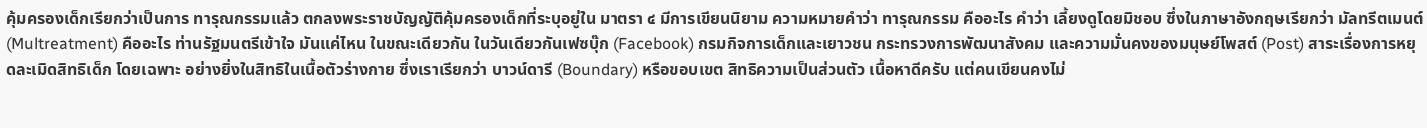คุ้มครองเด็กเรียกว่าเป็นการ ทารุณกรรมแล้ว ตกลงพระราชบัญญัติคุ้มครองเด็กที่ระบุอยู่ใน มาตรา ๔ มีการเขียนนิยาม ความหมายคำว่า ทารุณกรรม คืออะไร คำว่า เลี้ยงดูโดยมิชอบ ซึ่งในภาษาอังกฤษเรียกว่า มัลทรีตเมนต์ (Multreatment) คืออะไร ท่านรัฐมนตรีเข้าใจ มันแค่ไหน ในขณะเดียวกัน ในวันเดียวกันเฟซบุ๊ก (Facebook) กรมกิจการเด็กและเยาวชน กระทรวงการพัฒนาสังคม และความมั่นคงของมนุษย์โพสต์ (Post) สาระเรื่องการหยุดละเมิดสิทธิเด็ก โดยเฉพาะ อย่างยิ่งในสิทธิในเนื้อตัวร่างกาย ซึ่งเราเรียกว่า บาวน์ดารี (Boundary) หรือขอบเขต สิทธิความเป็นส่วนตัว เนื้อหาดีครับ แต่คนเขียนคงไม่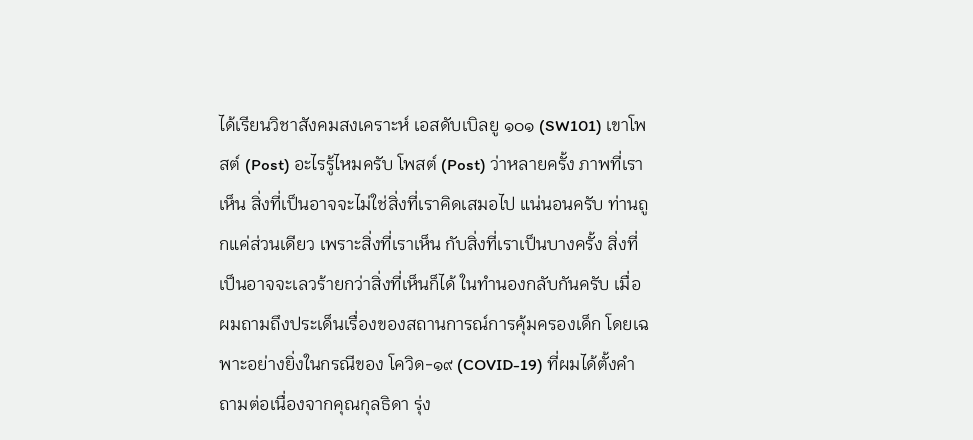ได้เรียนวิชาสังคมสงเคราะห์ เอสดับเบิลยู ๑๐๑ (SW101) เขาโพสต์ (Post) อะไรรู้ไหมครับ โพสต์ (Post) ว่าหลายครั้ง ภาพที่เราเห็น สิ่งที่เป็นอาจจะไม่ใช่สิ่งที่เราคิดเสมอไป แน่นอนครับ ท่านถูกแค่ส่วนเดียว เพราะสิ่งที่เราเห็น กับสิ่งที่เราเป็นบางครั้ง สิ่งที่เป็นอาจจะเลวร้ายกว่าสิ่งที่เห็นก็ได้ ในทำนองกลับกันครับ เมื่อผมถามถึงประเด็นเรื่องของสถานการณ์การคุ้มครองเด็ก โดยเฉพาะอย่างยิ่งในกรณีของ โควิด-๑๙ (COVID-19) ที่ผมได้ตั้งคำถามต่อเนื่องจากคุณกุลธิดา รุ่ง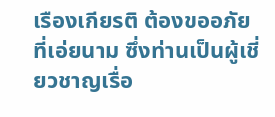เรืองเกียรติ ต้องขออภัย ที่เอ่ยนาม ซึ่งท่านเป็นผู้เชี่ยวชาญเรื่อ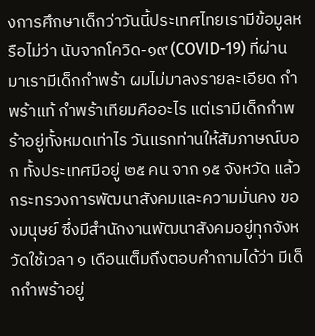งการศึกษาเด็กว่าวันนี้ประเทศไทยเรามีข้อมูลหรือไม่ว่า นับจากโควิด-๑๙ (COVID-19) ที่ผ่านมาเรามีเด็กกำพร้า ผมไม่มาลงรายละเอียด กำพร้าแท้ กำพร้าเทียมคืออะไร แต่เรามีเด็กกำพร้าอยู่ทั้งหมดเท่าไร วันแรกท่านให้สัมภาษณ์บอก ทั้งประเทศมีอยู่ ๒๕ คน จาก ๑๕ จังหวัด แล้วกระทรวงการพัฒนาสังคมและความมั่นคง ของมนุษย์ ซึ่งมีสำนักงานพัฒนาสังคมอยู่ทุกจังหวัดใช้เวลา ๑ เดือนเต็มถึงตอบคำถามได้ว่า มีเด็กกำพร้าอยู่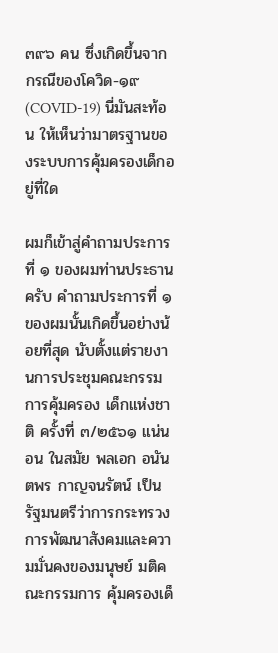๓๙๖ คน ซึ่งเกิดขึ้นจากกรณีของโควิด-๑๙ (COVID-19) นี่มันสะท้อน ให้เห็นว่ามาตรฐานของระบบการคุ้มครองเด็กอยู่ที่ใด

ผมก็เข้าสู่คำถามประการที่ ๑ ของผมท่านประธานครับ คำถามประการที่ ๑ ของผมนั้นเกิดขึ้นอย่างน้อยที่สุด นับตั้งแต่รายงานการประชุมคณะกรรมการคุ้มครอง เด็กแห่งชาติ ครั้งที่ ๓/๒๕๖๑ แน่นอน ในสมัย พลเอก อนันตพร กาญจนรัตน์ เป็นรัฐมนตรีว่าการกระทรวงการพัฒนาสังคมและความมั่นคงของมนุษย์ มติคณะกรรมการ คุ้มครองเด็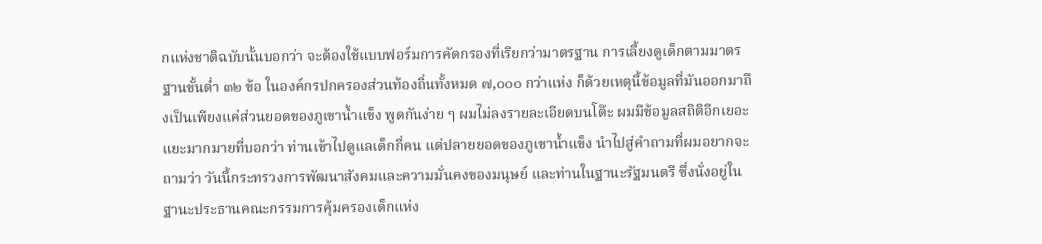กแห่งชาติฉบับนั้นบอกว่า จะต้องใช้แบบฟอร์มการคัดกรองที่เรียกว่ามาตรฐาน การเลี้ยงดูเด็กตามมาตรฐานขั้นต่ำ ๓๒ ข้อ ในองค์กรปกครองส่วนท้องถิ่นทั้งหมด ๗,๐๐๐ กว่าแห่ง ก็ด้วยเหตุนี้ข้อมูลที่มันออกมาถึงเป็นเพียงแค่ส่วนยอดของภูเขาน้ำแข็ง พูดกันง่าย ๆ ผมไม่ลงรายละเอียดบนโต๊ะ ผมมีข้อมูลสถิติอีกเยอะแยะมากมายที่บอกว่า ท่านเข้าไปดูแลเด็กกี่คน แต่ปลายยอดของภูเขาน้ำแข็ง นำไปสู่คำถามที่ผมอยากจะถามว่า วันนี้กระทรวงการพัฒนาสังคมและความมั่นคงของมนุษย์ และท่านในฐานะรัฐมนตรี ซึ่งนั่งอยู่ในฐานะประธานคณะกรรมการคุ้มครองเด็กแห่ง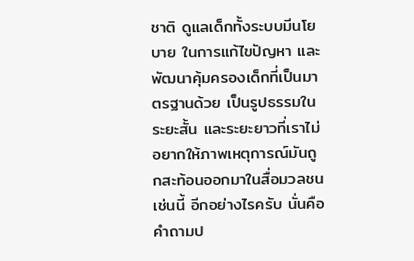ชาติ ดูแลเด็กทั้งระบบมีนโยบาย ในการแก้ไขปัญหา และพัฒนาคุ้มครองเด็กที่เป็นมาตรฐานด้วย เป็นรูปธรรมในระยะสั้น และระยะยาวที่เราไม่อยากให้ภาพเหตุการณ์มันถูกสะท้อนออกมาในสื่อมวลชนเช่นนี้ อีกอย่างไรครับ นั่นคือคำถามป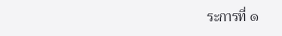ระการที่ ๑